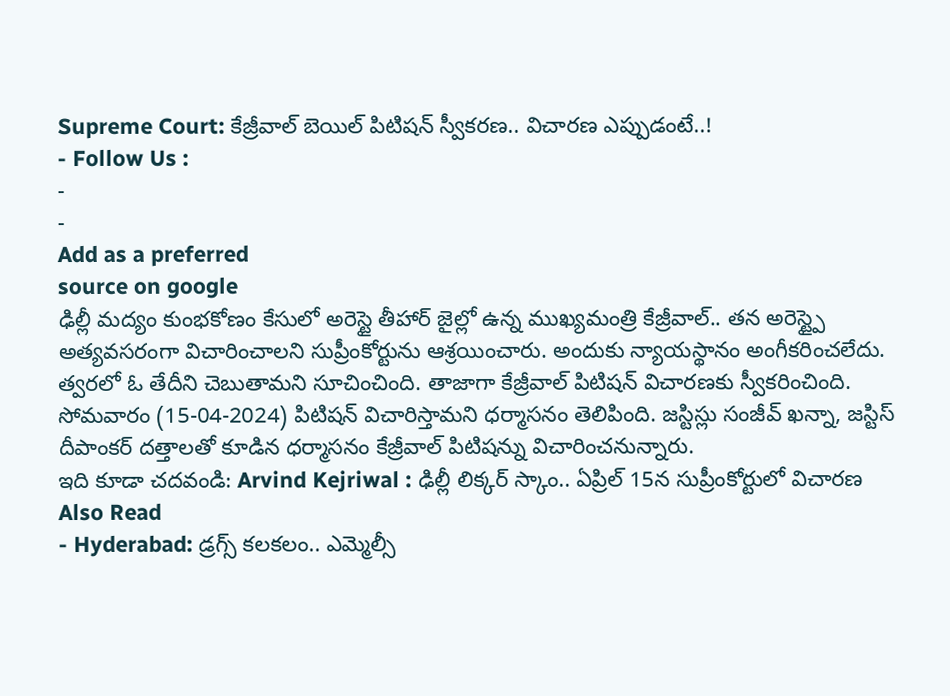Supreme Court: కేజ్రీవాల్ బెయిల్ పిటిషన్ స్వీకరణ.. విచారణ ఎప్పుడంటే..!
- Follow Us :
-
-
Add as a preferred
source on google
ఢిల్లీ మద్యం కుంభకోణం కేసులో అరెస్టై తీహార్ జైల్లో ఉన్న ముఖ్యమంత్రి కేజ్రీవాల్.. తన అరెస్ట్పై అత్యవసరంగా విచారించాలని సుప్రీంకోర్టును ఆశ్రయించారు. అందుకు న్యాయస్థానం అంగీకరించలేదు. త్వరలో ఓ తేదీని చెబుతామని సూచించింది. తాజాగా కేజ్రీవాల్ పిటిషన్ విచారణకు స్వీకరించింది. సోమవారం (15-04-2024) పిటిషన్ విచారిస్తామని ధర్మాసనం తెలిపింది. జస్టిస్లు సంజీవ్ ఖన్నా, జస్టిస్ దీపాంకర్ దత్తాలతో కూడిన ధర్మాసనం కేజ్రీవాల్ పిటిషన్ను విచారించనున్నారు.
ఇది కూడా చదవండి: Arvind Kejriwal : ఢిల్లీ లిక్కర్ స్కాం.. ఏప్రిల్ 15న సుప్రీంకోర్టులో విచారణ
Also Read
- Hyderabad: డ్రగ్స్ కలకలం.. ఎమ్మెల్సీ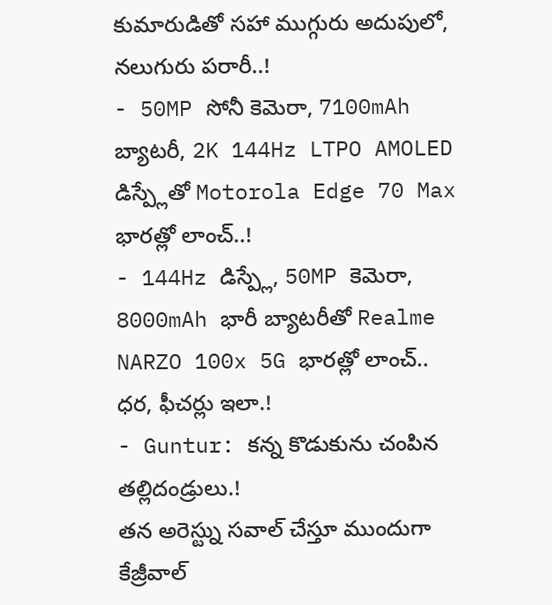కుమారుడితో సహా ముగ్గురు అదుపులో, నలుగురు పరారీ..!
- 50MP సోనీ కెమెరా, 7100mAh బ్యాటరీ, 2K 144Hz LTPO AMOLED డిస్ప్లేతో Motorola Edge 70 Max భారత్లో లాంచ్..!
- 144Hz డిస్ప్లే, 50MP కెమెరా, 8000mAh భారీ బ్యాటరీతో Realme NARZO 100x 5G భారత్లో లాంచ్.. ధర, ఫీచర్లు ఇలా.!
- Guntur: కన్న కొడుకును చంపిన తల్లిదండ్రులు.!
తన అరెస్ట్ను సవాల్ చేస్తూ ముందుగా కేజ్రీవాల్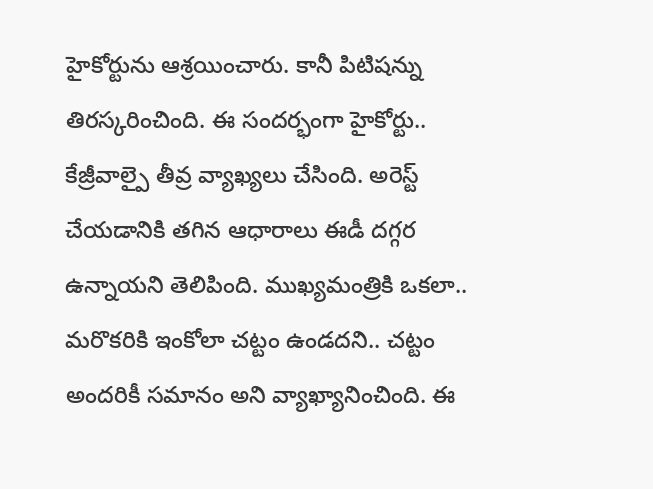హైకోర్టును ఆశ్రయించారు. కానీ పిటిషన్ను తిరస్కరించింది. ఈ సందర్భంగా హైకోర్టు.. కేజ్రీవాల్పై తీవ్ర వ్యాఖ్యలు చేసింది. అరెస్ట్ చేయడానికి తగిన ఆధారాలు ఈడీ దగ్గర ఉన్నాయని తెలిపింది. ముఖ్యమంత్రికి ఒకలా.. మరొకరికి ఇంకోలా చట్టం ఉండదని.. చట్టం అందరికీ సమానం అని వ్యాఖ్యానించింది. ఈ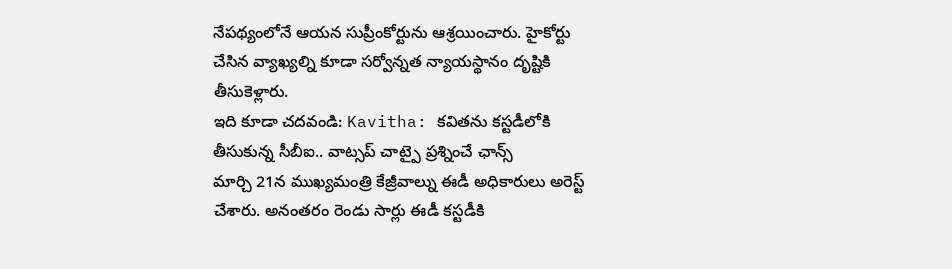నేపథ్యంలోనే ఆయన సుప్రీంకోర్టును ఆశ్రయించారు. హైకోర్టు చేసిన వ్యాఖ్యల్ని కూడా సర్వోన్నత న్యాయస్థానం దృష్టికి తీసుకెళ్లారు.
ఇది కూడా చదవండి: Kavitha: కవితను కస్టడీలోకి తీసుకున్న సీబీఐ.. వాట్సప్ చాట్పై ప్రశ్నించే ఛాన్స్
మార్చి 21న ముఖ్యమంత్రి కేజ్రీవాల్ను ఈడీ అధికారులు అరెస్ట్ చేశారు. అనంతరం రెండు సార్లు ఈడీ కస్టడీకి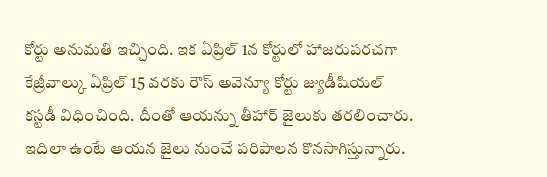కోర్టు అనుమతి ఇచ్చింది. ఇక ఏప్రిల్ 1న కోర్టులో హాజరుపరచగా కేజ్రీవాల్కు ఏప్రిల్ 15 వరకు రౌస్ అవెన్యూ కోర్టు జ్యుడీషియల్ కస్టడీ విధించింది. దీంతో ఆయన్ను తీహార్ జైలుకు తరలించారు. ఇదిలా ఉంటే ఆయన జైలు నుంచే పరిపాలన కొనసాగిస్తున్నారు.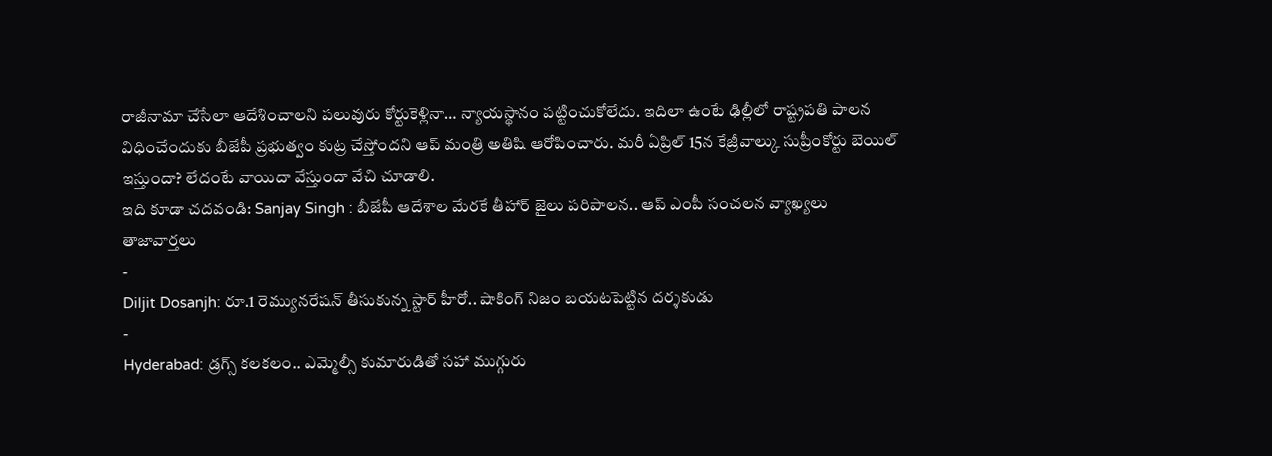రాజీనామా చేసేలా ఆదేశించాలని పలువురు కోర్టుకెళ్లినా… న్యాయస్థానం పట్టించుకోలేదు. ఇదిలా ఉంటే ఢిల్లీలో రాష్ట్రపతి పాలన విధించేందుకు బీజేపీ ప్రభుత్వం కుట్ర చేస్తోందని ఆప్ మంత్రి అతిషి ఆరోపించారు. మరీ ఏప్రిల్ 15న కేజ్రీవాల్కు సుప్రీంకోర్టు బెయిల్ ఇస్తుందా? లేదంటే వాయిదా వేస్తుందా వేచి చూడాలి.
ఇది కూడా చదవండి: Sanjay Singh : బీజేపీ ఆదేశాల మేరకే తీహార్ జైలు పరిపాలన.. ఆప్ ఎంపీ సంచలన వ్యాఖ్యలు
తాజావార్తలు
-
Diljit Dosanjh: రూ.1 రెమ్యునరేషన్ తీసుకున్న స్టార్ హీరో.. షాకింగ్ నిజం బయటపెట్టిన దర్శకుడు
-
Hyderabad: డ్రగ్స్ కలకలం.. ఎమ్మెల్సీ కుమారుడితో సహా ముగ్గురు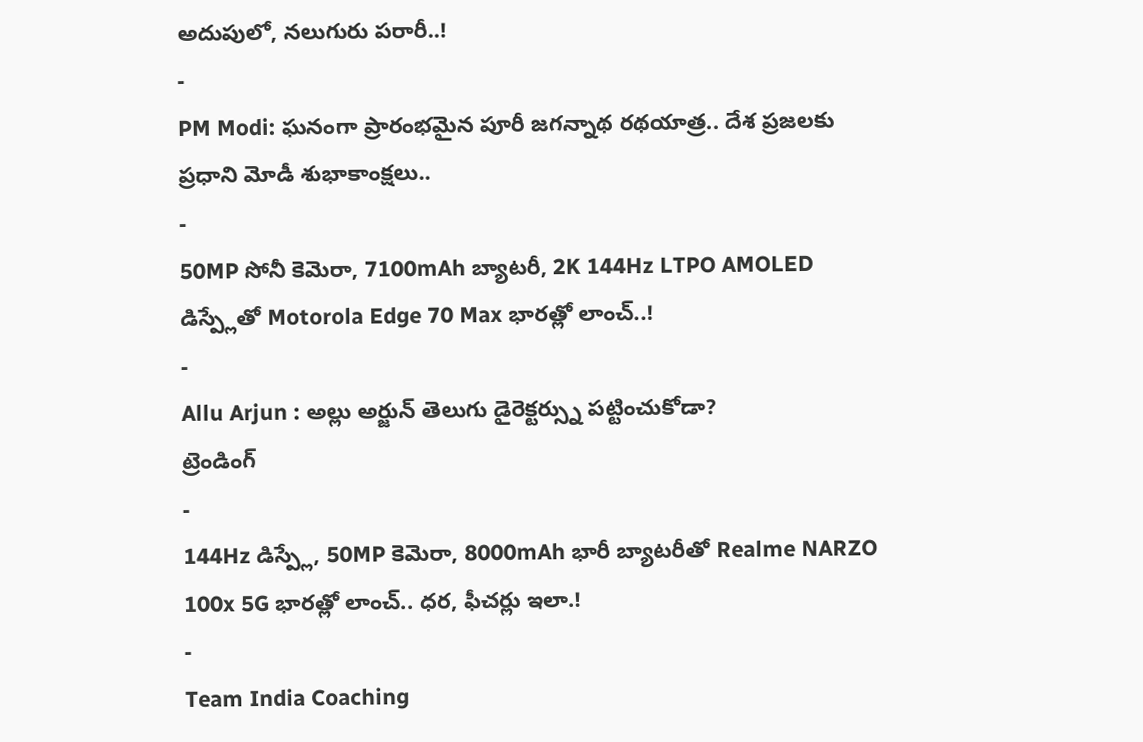అదుపులో, నలుగురు పరారీ..!
-
PM Modi: ఘనంగా ప్రారంభమైన పూరీ జగన్నాథ రథయాత్ర.. దేశ ప్రజలకు ప్రధాని మోడీ శుభాకాంక్షలు..
-
50MP సోనీ కెమెరా, 7100mAh బ్యాటరీ, 2K 144Hz LTPO AMOLED డిస్ప్లేతో Motorola Edge 70 Max భారత్లో లాంచ్..!
-
Allu Arjun : అల్లు అర్జున్ తెలుగు డైరెక్టర్స్ను పట్టించుకోడా?
ట్రెండింగ్
-
144Hz డిస్ప్లే, 50MP కెమెరా, 8000mAh భారీ బ్యాటరీతో Realme NARZO 100x 5G భారత్లో లాంచ్.. ధర, ఫీచర్లు ఇలా.!
-
Team India Coaching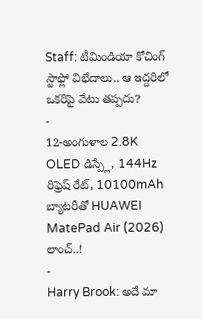Staff: టీమిండియా కోచింగ్ స్టాఫ్లో విభేదాలు.. ఆ ఇద్దరిలో ఒకరిపై వేటు తప్పదు?
-
12-అంగుళాల 2.8K OLED డిస్ప్లే, 144Hz రిఫ్రెష్ రేట్, 10100mAh బ్యాటరీతో HUAWEI MatePad Air (2026) లాంచ్..!
-
Harry Brook: అదే మా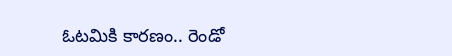ఓటమికి కారణం.. రెండో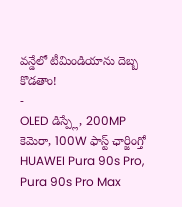వన్డేలో టీమిండియాను దెబ్బ కొడతాం!
-
OLED డిస్ప్లే, 200MP కెమెరా, 100W ఫాస్ట్ ఛార్జింగ్తో HUAWEI Pura 90s Pro, Pura 90s Pro Max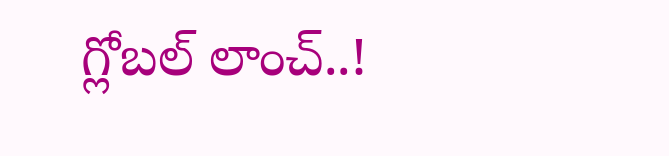గ్లోబల్ లాంచ్..!